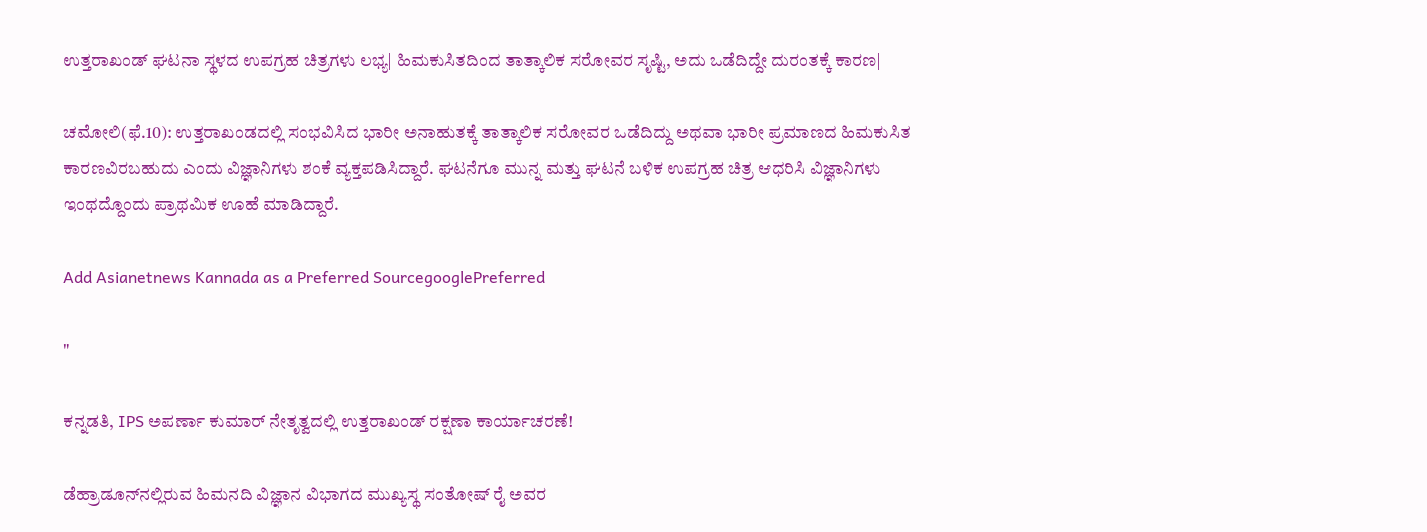ಉತ್ತರಾಖಂಡ್ ಘಟನಾ ಸ್ಥಳದ ಉಪಗ್ರಹ ಚಿತ್ರಗಳು ಲಭ್ಯ| ಹಿಮಕುಸಿತದಿಂದ ತಾತ್ಕಾಲಿಕ ಸರೋವರ ಸೃಷ್ಟಿ, ಅದು ಒಡೆದಿದ್ದೇ ದುರಂತಕ್ಕೆ ಕಾರಣ|

ಚಮೋಲಿ(ಫೆ.10): ಉತ್ತರಾಖಂಡದಲ್ಲಿ ಸಂಭವಿಸಿದ ಭಾರೀ ಅನಾಹುತಕ್ಕೆ ತಾತ್ಕಾಲಿಕ ಸರೋವರ ಒಡೆದಿದ್ದು ಅಥವಾ ಭಾರೀ ಪ್ರಮಾಣದ ಹಿಮಕುಸಿತ ಕಾರಣವಿರಬಹುದು ಎಂದು ವಿಜ್ಞಾನಿಗಳು ಶಂಕೆ ವ್ಯಕ್ತಪಡಿಸಿದ್ದಾರೆ. ಘಟನೆಗೂ ಮುನ್ನ ಮತ್ತು ಘಟನೆ ಬಳಿಕ ಉಪಗ್ರಹ ಚಿತ್ರ ಆಧರಿಸಿ ವಿಜ್ಞಾನಿಗಳು ಇಂಥದ್ದೊಂದು ಪ್ರಾಥಮಿಕ ಊಹೆ ಮಾಡಿದ್ದಾರೆ.

Add Asianetnews Kannada as a Preferred SourcegooglePreferred

"

ಕನ್ನಡತಿ, IPS ಅಪರ್ಣಾ ಕುಮಾರ್ ನೇತೃತ್ವದಲ್ಲಿ ಉತ್ತರಾಖಂಡ್ ರಕ್ಷಣಾ ಕಾರ್ಯಾಚರಣೆ!

ಡೆಹ್ರಾಡೂನ್‌ನಲ್ಲಿರುವ ಹಿಮನದಿ ವಿಜ್ಞಾನ ವಿಭಾಗದ ಮುಖ್ಯಸ್ಥ ಸಂತೋಷ್‌ ರೈ ಅವರ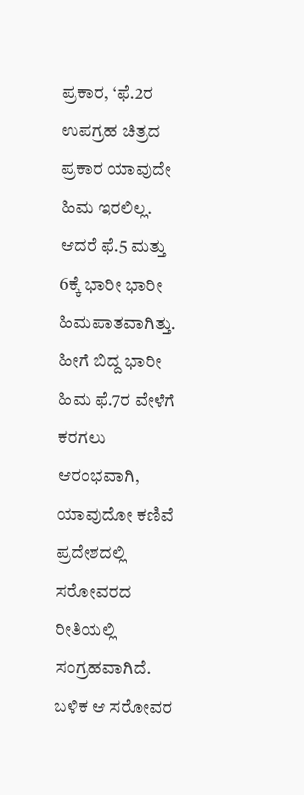ಪ್ರಕಾರ, ‘ಫೆ.2ರ ಉಪಗ್ರಹ ಚಿತ್ರದ ಪ್ರಕಾರ ಯಾವುದೇ ಹಿಮ ಇರಲಿಲ್ಲ. ಆದರೆ ಫೆ.5 ಮತ್ತು 6ಕ್ಕೆ ಭಾರೀ ಭಾರೀ ಹಿಮಪಾತವಾಗಿತ್ತು. ಹೀಗೆ ಬಿದ್ದ ಭಾರೀ ಹಿಮ ಫೆ.7ರ ವೇಳೆಗೆ ಕರಗಲು ಆರಂಭವಾಗಿ, ಯಾವುದೋ ಕಣಿವೆ ಪ್ರದೇಶದಲ್ಲಿ ಸರೋವರದ ರೀತಿಯಲ್ಲಿ ಸಂಗ್ರಹವಾಗಿದೆ. ಬಳಿಕ ಆ ಸರೋವರ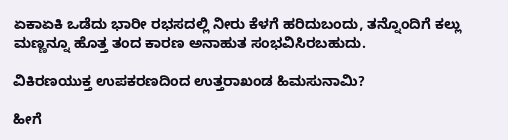ಏಕಾಏಕಿ ಒಡೆದು ಭಾರೀ ರಭಸದಲ್ಲಿ ನೀರು ಕೆಳಗೆ ಹರಿದುಬಂದು, ತನ್ನೊಂದಿಗೆ ಕಲ್ಲು ಮಣ್ಣನ್ನೂ ಹೊತ್ತ ತಂದ ಕಾರಣ ಅನಾಹುತ ಸಂಭವಿಸಿರಬಹುದು.

ವಿಕಿರಣಯುಕ್ತ ಉಪಕರಣದಿಂದ ಉತ್ತರಾಖಂಡ ಹಿಮಸುನಾಮಿ?

ಹೀಗೆ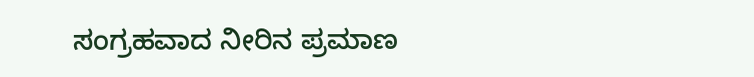ಸಂಗ್ರಹವಾದ ನೀರಿನ ಪ್ರಮಾಣ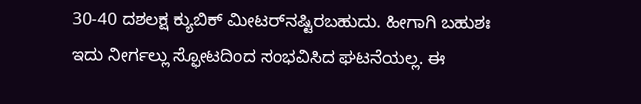30-40 ದಶಲಕ್ಷ ಕ್ಯುಬಿಕ್‌ ಮೀಟರ್‌ನಷ್ಟಿರಬಹುದು. ಹೀಗಾಗಿ ಬಹುಶಃ ಇದು ನೀರ್ಗಲ್ಲು ಸ್ಫೋಟದಿಂದ ಸಂಭವಿಸಿದ ಘಟನೆಯಲ್ಲ. ಈ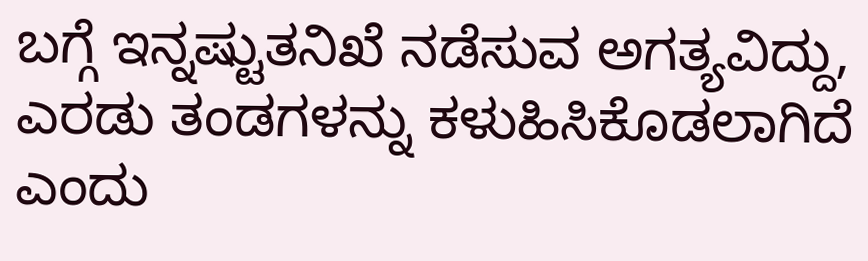ಬಗ್ಗೆ ಇನ್ನಷ್ಟುತನಿಖೆ ನಡೆಸುವ ಅಗತ್ಯವಿದ್ದು, ಎರಡು ತಂಡಗಳನ್ನು ಕಳುಹಿಸಿಕೊಡಲಾಗಿದೆ ಎಂದು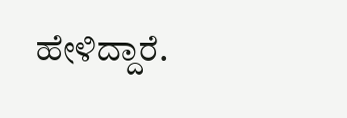ಹೇಳಿದ್ದಾರೆ.